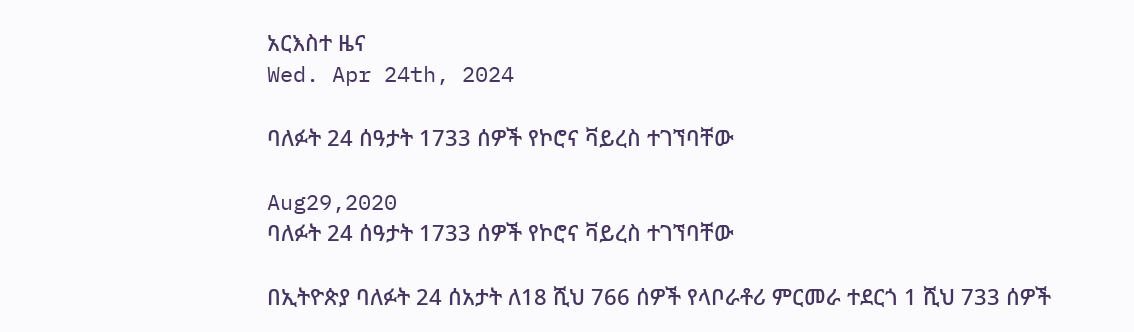አርእስተ ዜና
Wed. Apr 24th, 2024

ባለፉት 24 ሰዓታት 1733 ሰዎች የኮሮና ቫይረስ ተገኘባቸው

Aug29,2020
ባለፉት 24 ሰዓታት 1733 ሰዎች የኮሮና ቫይረስ ተገኘባቸው

በኢትዮጵያ ባለፉት 24 ሰአታት ለ18 ሺህ 766 ሰዎች የላቦራቶሪ ምርመራ ተደርጎ 1 ሺህ 733 ሰዎች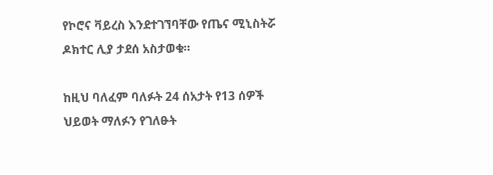የኮሮና ቫይረስ እንደተገኘባቸው የጤና ሚኒስትሯ ዶክተር ሊያ ታደሰ አስታወቁ።

ከዚህ ባለፈም ባለፉት 24 ሰአታት የ13 ሰዎች ህይወት ማለፉን የገለፁት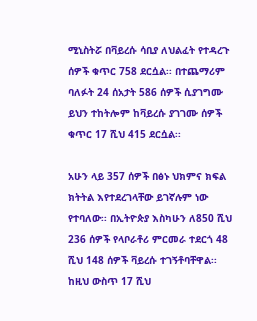ሚኒስትሯ በቫይረሱ ሳቢያ ለህልፈት የተዳረጉ ሰዎች ቁጥር 758 ደርሷል፡፡ በተጨማሪም ባለፉት 24 ሰአታት 586 ሰዎች ሲያገግሙ ይህን ተከትሎም ከቫይረሱ ያገገሙ ሰዎች ቁጥር 17 ሺህ 415 ደርሷል፡፡

አሁን ላይ 357 ሰዎች በፅኑ ህክምና ክፍል ክትትል እየተደረገላቸው ይገኛሉም ነው የተባለው፡፡ በኢትዮጵያ እስካሁን ለ850 ሺህ 236 ሰዎች የላቦራቶሪ ምርመራ ተደርጎ 48 ሺህ 148 ሰዎች ቫይረሱ ተገኝቶባቸዋል፡፡ ከዚህ ውስጥ 17 ሺህ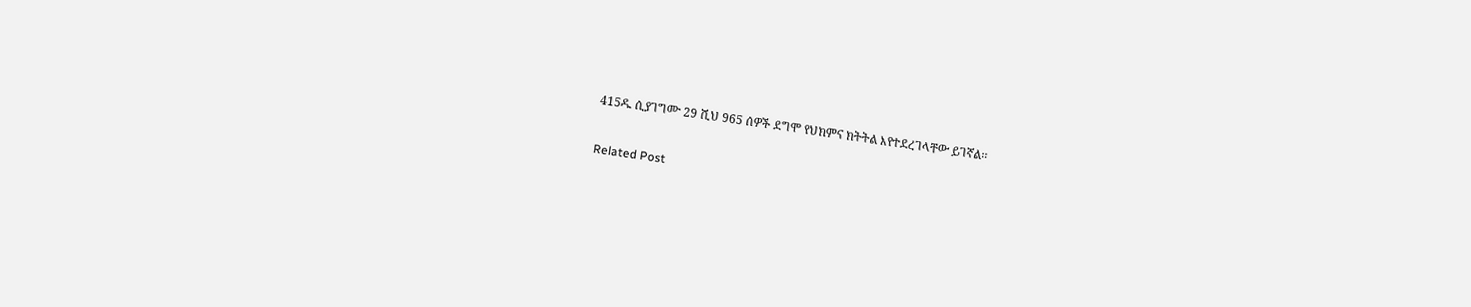415ዱ ሲያገግሙ 29 ሺህ 965 ሰዎች ደግሞ የህክምና ክትትል እየተደረገላቸው ይገኛል፡፡

Related Post